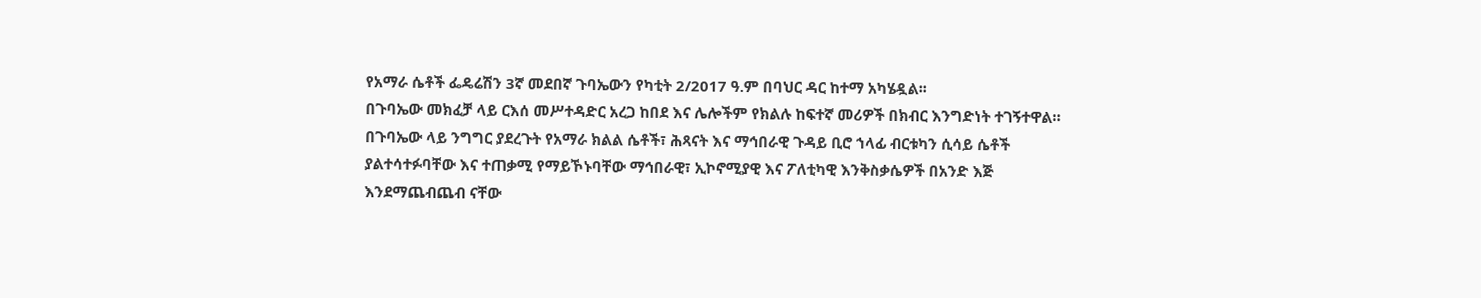የአማራ ሴቶች ፌዴሬሽን 3ኛ መደበኛ ጉባኤውን የካቲት 2/2017 ዓ.ም በባህር ዳር ከተማ አካሄዷል፡፡
በጉባኤው መክፈቻ ላይ ርእሰ መሥተዳድር አረጋ ከበደ እና ሌሎችም የክልሉ ከፍተኛ መሪዎች በክብር እንግድነት ተገኝተዋል።
በጉባኤው ላይ ንግግር ያደረጉት የአማራ ክልል ሴቶች፣ ሕጻናት እና ማኅበራዊ ጉዳይ ቢሮ ኀላፊ ብርቱካን ሲሳይ ሴቶች ያልተሳተፉባቸው እና ተጠቃሚ የማይኾኑባቸው ማኅበራዊ፣ ኢኮኖሚያዊ እና ፖለቲካዊ እንቅስቃሴዎች በአንድ እጅ እንደማጨብጨብ ናቸው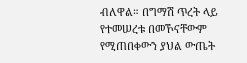ብለዋል። በግማሽ ጥረት ላይ የተመሠረቱ በመኾናቸውም የሚጠበቀውን ያህል ውጤት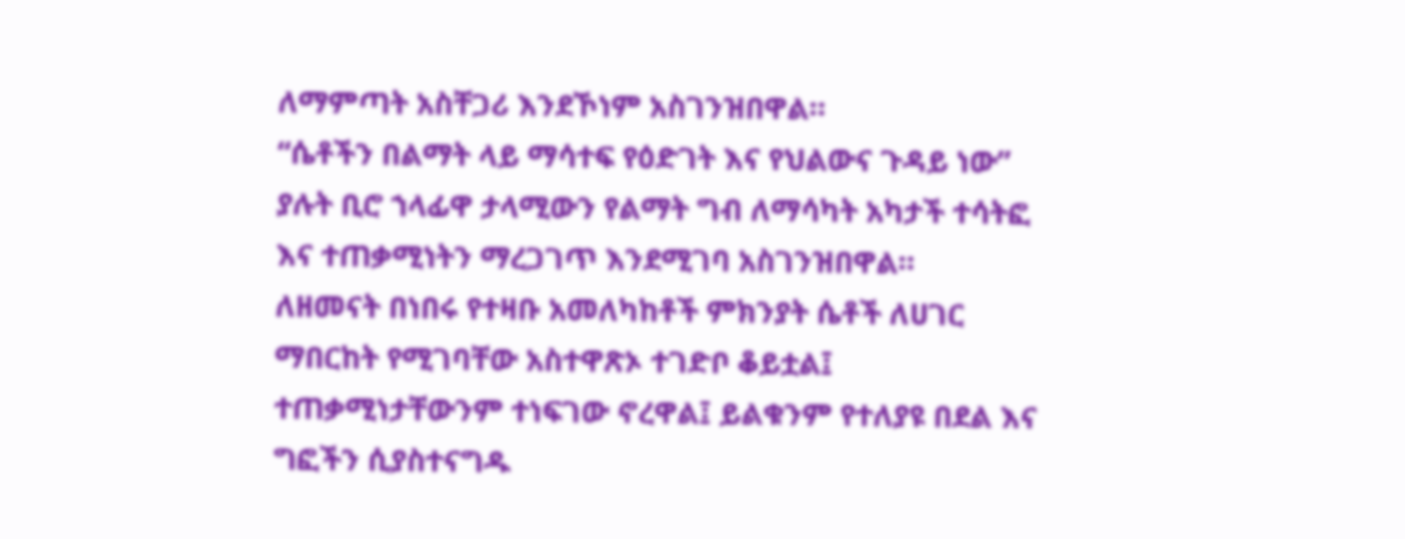ለማምጣት አስቸጋሪ እንደኾነም አስገንዝበዋል።
“ሴቶችን በልማት ላይ ማሳተፍ የዕድገት እና የህልውና ጉዳይ ነው” ያሉት ቢሮ ኀላፊዋ ታላሚውን የልማት ግብ ለማሳካት አካታች ተሳትፎ እና ተጠቃሚነትን ማረጋገጥ እንደሚገባ አስገንዝበዋል።
ለዘመናት በነበሩ የተዛቡ አመለካከቶች ምክንያት ሴቶች ለሀገር ማበርከት የሚገባቸው አስተዋጽኦ ተገድቦ ቆይቷል፤ ተጠቃሚነታቸውንም ተነፍገው ኖረዋል፤ ይልቁንም የተለያዩ በደል እና ግፎችን ሲያስተናግዱ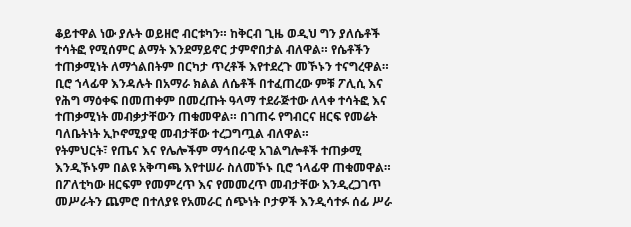ቆይተዋል ነው ያሉት ወይዘሮ ብርቱካን። ከቅርብ ጊዜ ወዲህ ግን ያለሴቶች ተሳትፎ የሚሰምር ልማት እንደማይኖር ታምኖበታል ብለዋል። የሴቶችን ተጠቃሚነት ለማጎልበትም በርካታ ጥረቶች እየተደረጉ መኾኑን ተናግረዋል።
ቢሮ ኀላፊዋ እንዳሉት በአማራ ክልል ለሴቶች በተፈጠረው ምቹ ፖሊሲ እና የሕግ ማዕቀፍ በመጠቀም በመረጡት ዓላማ ተደራጅተው ለላቀ ተሳትፎ እና ተጠቃሚነት መብቃታቸውን ጠቁመዋል። በገጠሩ የግብርና ዘርፍ የመሬት ባለቤትነት ኢኮኖሚያዊ መብታቸው ተረጋግጧል ብለዋል።
የትምህርት፣ የጤና እና የሌሎችም ማኅበራዊ አገልግሎቶች ተጠቃሚ እንዲኾኑም በልዩ አቅጣጫ እየተሠራ ስለመኾኑ ቢሮ ኀላፊዋ ጠቁመዋል። በፖለቲካው ዘርፍም የመምረጥ እና የመመረጥ መብታቸው እንዲረጋገጥ መሥራትን ጨምሮ በተለያዩ የአመራር ሰጭነት ቦታዎች እንዲሳተፉ ሰፊ ሥራ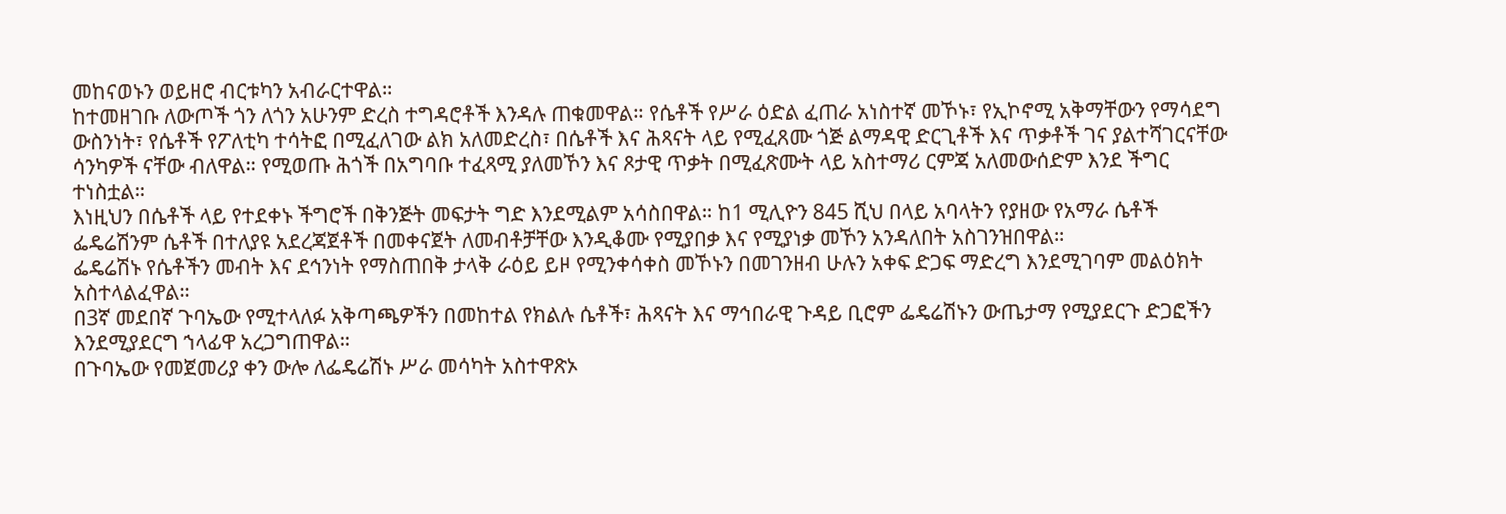መከናወኑን ወይዘሮ ብርቱካን አብራርተዋል።
ከተመዘገቡ ለውጦች ጎን ለጎን አሁንም ድረስ ተግዳሮቶች እንዳሉ ጠቁመዋል። የሴቶች የሥራ ዕድል ፈጠራ አነስተኛ መኾኑ፣ የኢኮኖሚ አቅማቸውን የማሳደግ ውስንነት፣ የሴቶች የፖለቲካ ተሳትፎ በሚፈለገው ልክ አለመድረስ፣ በሴቶች እና ሕጻናት ላይ የሚፈጸሙ ጎጅ ልማዳዊ ድርጊቶች እና ጥቃቶች ገና ያልተሻገርናቸው ሳንካዎች ናቸው ብለዋል። የሚወጡ ሕጎች በአግባቡ ተፈጻሚ ያለመኾን እና ጾታዊ ጥቃት በሚፈጽሙት ላይ አስተማሪ ርምጃ አለመውሰድም እንደ ችግር ተነስቷል።
እነዚህን በሴቶች ላይ የተደቀኑ ችግሮች በቅንጅት መፍታት ግድ እንደሚልም አሳስበዋል። ከ1 ሚሊዮን 845 ሺህ በላይ አባላትን የያዘው የአማራ ሴቶች ፌዴሬሽንም ሴቶች በተለያዩ አደረጃጀቶች በመቀናጀት ለመብቶቻቸው እንዲቆሙ የሚያበቃ እና የሚያነቃ መኾን አንዳለበት አስገንዝበዋል።
ፌዴሬሽኑ የሴቶችን መብት እና ደኅንነት የማስጠበቅ ታላቅ ራዕይ ይዞ የሚንቀሳቀስ መኾኑን በመገንዘብ ሁሉን አቀፍ ድጋፍ ማድረግ እንደሚገባም መልዕክት አስተላልፈዋል።
በ3ኛ መደበኛ ጉባኤው የሚተላለፉ አቅጣጫዎችን በመከተል የክልሉ ሴቶች፣ ሕጻናት እና ማኅበራዊ ጉዳይ ቢሮም ፌዴሬሽኑን ውጤታማ የሚያደርጉ ድጋፎችን እንደሚያደርግ ኀላፊዋ አረጋግጠዋል።
በጉባኤው የመጀመሪያ ቀን ውሎ ለፌዴሬሽኑ ሥራ መሳካት አስተዋጽኦ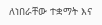ለነበራቸው ተቋማት እና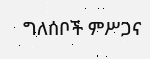ግለሰቦች ምሥጋና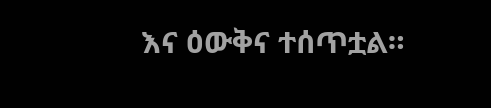እና ዕውቅና ተሰጥቷል።